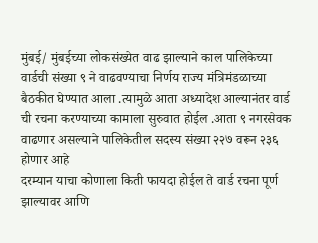मुंबई/ मुंबईच्या लोकसंख्येत वाढ झाल्याने काल पालिकेच्या वार्डची संख्या ९ ने वाढवण्याचा निर्णय राज्य मंत्रिमंडळाच्या बैठकीत घेण्यात आला .त्यामुळे आता अध्यादेश आल्यानंतर वार्ड ची रचना करण्याच्या कामाला सुरुवात होईल .आता ९ नगरसेवक वाढणार असल्याने पालिकेतील सदस्य संख्या २२७ वरून २३६ होणार आहे
दरम्यान याचा कोणाला किती फायदा होईल ते वार्ड रचना पूर्ण झाल्यावर आणि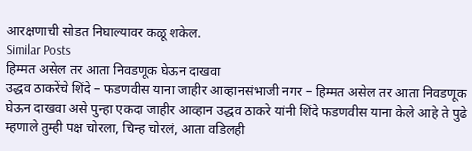आरक्षणाची सोडत निघाल्यावर कळू शकेल.
Similar Posts
हिम्मत असेल तर आता निवडणूक घेऊन दाखवा
उद्धव ठाकरेंचे शिंदे – फडणवीस याना जाहीर आव्हानसंभाजी नगर – हिम्मत असेल तर आता निवडणूक घेऊन दाखवा असे पुन्हा एकदा जाहीर आव्हान उद्धव ठाकरे यांनी शिंदे फडणवीस याना केले आहे ते पुढे म्हणाले तुम्ही पक्ष चोरला, चिन्ह चोरलं, आता वडिलही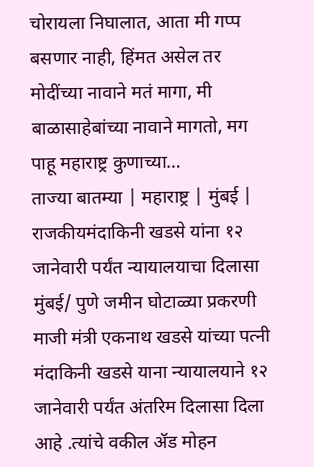चोरायला निघालात, आता मी गप्प बसणार नाही, हिंमत असेल तर मोदींच्या नावाने मतं मागा, मी बाळासाहेबांच्या नावाने मागतो, मग पाहू महाराष्ट्र कुणाच्या…
ताज्या बातम्या | महाराष्ट्र | मुंबई | राजकीयमंदाकिनी खडसे यांना १२ जानेवारी पर्यंत न्यायालयाचा दिलासा
मुंबई/ पुणे जमीन घोटाळ्या प्रकरणी माजी मंत्री एकनाथ खडसे यांच्या पत्नी मंदाकिनी खडसे याना न्यायालयाने १२ जानेवारी पर्यंत अंतरिम दिलासा दिला आहे .त्यांचे वकील ॲड मोहन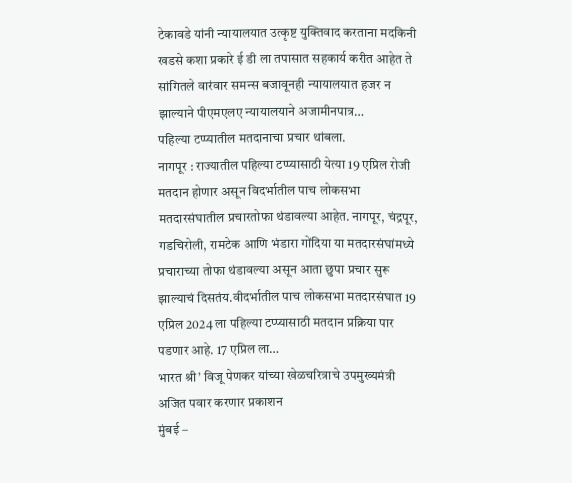टेकावडे यांनी न्यायालयात उत्कृष्ट युक्तिवाद करताना मदकिनी खडसे कशा प्रकारे ई डी ला तपासात सहकार्य करीत आहेत ते सांगितले वारंवार समन्स बजावूनही न्यायालयात हजर न झाल्याने पीएमएलए न्यायालयाने अजामीनपात्र…
पहिल्या टप्प्यातील मतदानाचा प्रचार थांबला.
नागपूर : राज्यातील पहिल्या टप्प्यासाठी येत्या 19 एप्रिल रोजी मतदान होणार असून विदर्भातील पाच लोकसभा मतदारसंघातील प्रचारतोफा थंडावल्या आहेत. नागपूर, चंद्रपूर, गडचिरोली, रामटेक आणि भंडारा गोंदिया या मतदारसंघांमध्ये प्रचाराच्या तोफा थंडावल्या असून आता छुपा प्रचार सुरू झाल्याचं दिसतंय.वीदर्भातील पाच लोकसभा मतदारसंघात 19 एप्रिल 2024 ला पहिल्या टप्प्यासाठी मतदान प्रक्रिया पार पडणार आहे. 17 एप्रिल ला…
भारत श्री’ विजू पेणकर यांच्या खेळचरित्राचे उपमुख्यमंत्री अजित पवार करणार प्रकाशन
मुंबई –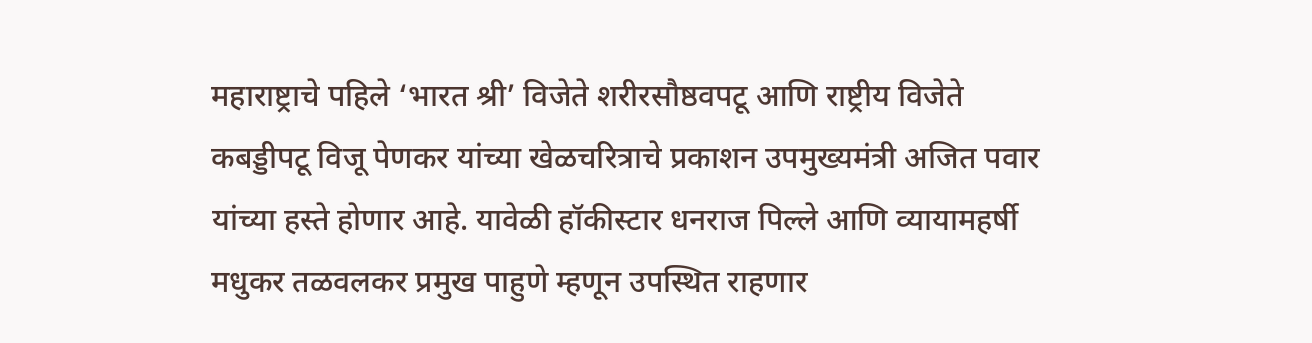महाराष्ट्राचे पहिले ‘भारत श्री’ विजेते शरीरसौष्ठवपटू आणि राष्ट्रीय विजेते कबड्डीपटू विजू पेणकर यांच्या खेळचरित्राचे प्रकाशन उपमुख्यमंत्री अजित पवार यांच्या हस्ते होणार आहे. यावेळी हॉकीस्टार धनराज पिल्ले आणि व्यायामहर्षी मधुकर तळवलकर प्रमुख पाहुणे म्हणून उपस्थित राहणार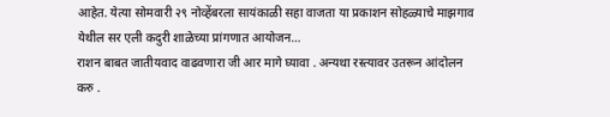आहेत. येत्या सोमवारी २९ नोव्हेंबरला सायंकाळी सहा वाजता या प्रकाशन सोहळ्याचे माझगाव येथील सर एली कदुरी शाळेच्या प्रांगणात आयोजन…
राशन बाबत जातीयवाद वाढवणारा जी आर मागे घ्यावा . अन्यथा रस्त्यावर उतरून आंदोलन करु .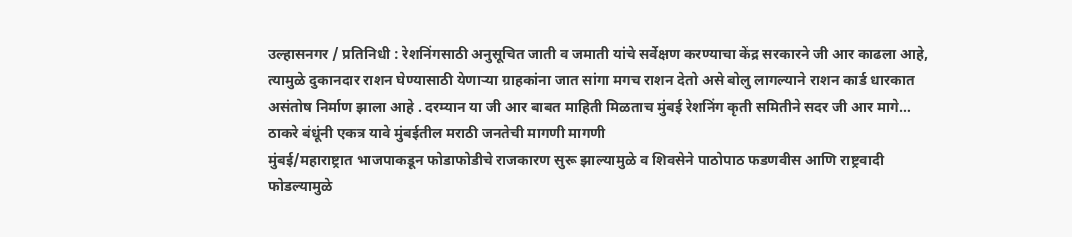उल्हासनगर / प्रतिनिधी : रेशनिंगसाठी अनुसूचित जाती व जमाती यांचे सर्वेक्षण करण्याचा केंद्र सरकारने जी आर काढला आहे, त्यामुळे दुकानदार राशन घेण्यासाठी येणाऱ्या ग्राहकांना जात सांगा मगच राशन देतो असे बोलु लागल्याने राशन कार्ड धारकात असंतोष निर्माण झाला आहे . दरम्यान या जी आर बाबत माहिती मिळताच मुंबई रेशनिंग कृती समितीने सदर जी आर मागे…
ठाकरे बंधूंनी एकत्र यावे मुंबईतील मराठी जनतेची मागणी मागणी
मुंबई/महाराष्ट्रात भाजपाकडून फोडाफोडीचे राजकारण सुरू झाल्यामुळे व शिवसेने पाठोपाठ फडणवीस आणि राष्ट्रवादी फोडल्यामुळे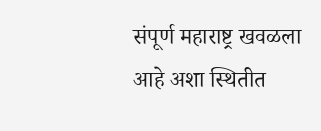संपूर्ण महाराष्ट्र खवळला आहे अशा स्थितीत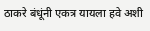ठाकरे बंधूंनी एकत्र यायला हवे अशी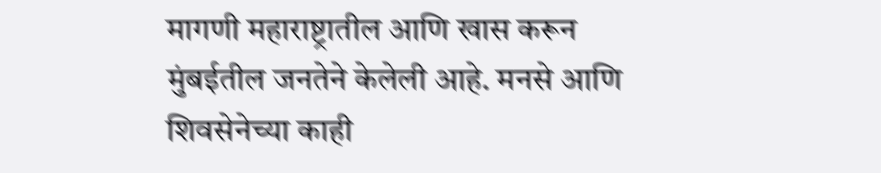मागणी महाराष्ट्रातील आणि खास करून मुंबईतील जनतेने केलेली आहे. मनसे आणि शिवसेनेच्या काही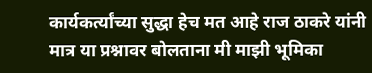कार्यकर्त्यांच्या सुद्धा हेच मत आहे राज ठाकरे यांनी मात्र या प्रश्नावर बोलताना मी माझी भूमिका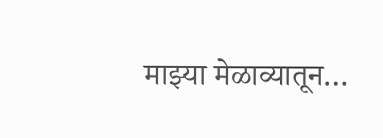माझ्या मेळाव्यातून…